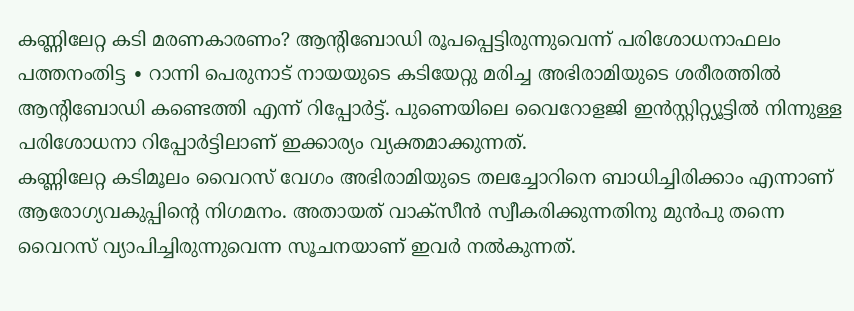കണ്ണിലേറ്റ കടി മരണകാരണം? ആന്റിബോഡി രൂപപ്പെട്ടിരുന്നുവെന്ന് പരിശോധനാഫലം
പത്തനംതിട്ട ∙ റാന്നി പെരുനാട് നായയുടെ കടിയേറ്റു മരിച്ച അഭിരാമിയുടെ ശരീരത്തിൽ ആന്റിബോഡി കണ്ടെത്തി എന്ന് റിപ്പോർട്ട്. പുണെയിലെ വൈറോളജി ഇൻസ്റ്റിറ്റ്യൂട്ടിൽ നിന്നുള്ള പരിശോധനാ റിപ്പോർട്ടിലാണ് ഇക്കാര്യം വ്യക്തമാക്കുന്നത്.
കണ്ണിലേറ്റ കടിമൂലം വൈറസ് വേഗം അഭിരാമിയുടെ തലച്ചോറിനെ ബാധിച്ചിരിക്കാം എന്നാണ് ആരോഗ്യവകുപ്പിന്റെ നിഗമനം. അതായത് വാക്സീൻ സ്വീകരിക്കുന്നതിനു മുൻപു തന്നെ വൈറസ് വ്യാപിച്ചിരുന്നുവെന്ന സൂചനയാണ് ഇവർ നൽകുന്നത്.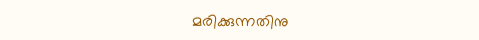മരിക്കുന്നതിനു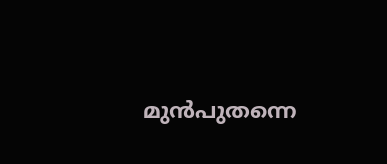മുൻപുതന്നെ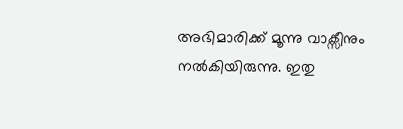അഭിമാരിക്ക് മൂന്നു വാക്സീനും നൽകിയിരുന്നു. ഇതു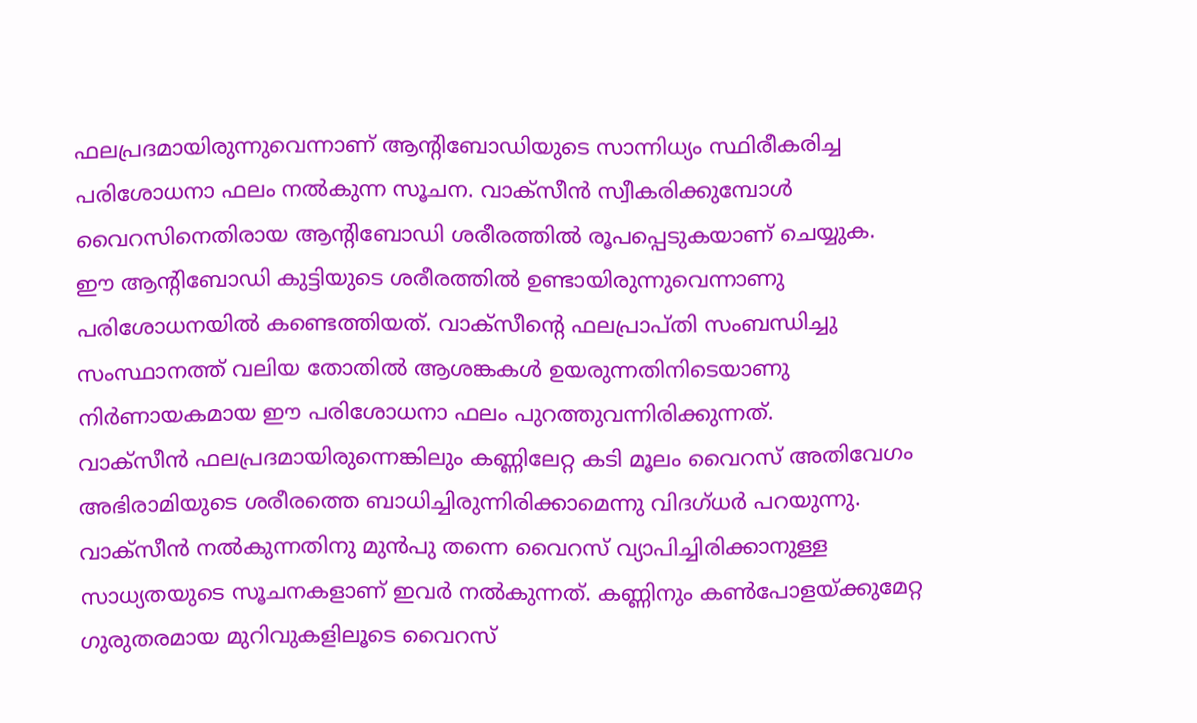ഫലപ്രദമായിരുന്നുവെന്നാണ് ആന്റിബോഡിയുടെ സാന്നിധ്യം സ്ഥിരീകരിച്ച പരിശോധനാ ഫലം നൽകുന്ന സൂചന. വാക്സീൻ സ്വീകരിക്കുമ്പോൾ വൈറസിനെതിരായ ആന്റിബോഡി ശരീരത്തിൽ രൂപപ്പെടുകയാണ് ചെയ്യുക.
ഈ ആന്റിബോഡി കുട്ടിയുടെ ശരീരത്തിൽ ഉണ്ടായിരുന്നുവെന്നാണു പരിശോധനയിൽ കണ്ടെത്തിയത്. വാക്സീന്റെ ഫലപ്രാപ്തി സംബന്ധിച്ചു സംസ്ഥാനത്ത് വലിയ തോതിൽ ആശങ്കകൾ ഉയരുന്നതിനിടെയാണു നിർണായകമായ ഈ പരിശോധനാ ഫലം പുറത്തുവന്നിരിക്കുന്നത്.
വാക്സീൻ ഫലപ്രദമായിരുന്നെങ്കിലും കണ്ണിലേറ്റ കടി മൂലം വൈറസ് അതിവേഗം അഭിരാമിയുടെ ശരീരത്തെ ബാധിച്ചിരുന്നിരിക്കാമെന്നു വിദഗ്ധർ പറയുന്നു. വാക്സീൻ നൽകുന്നതിനു മുൻപു തന്നെ വൈറസ് വ്യാപിച്ചിരിക്കാനുള്ള സാധ്യതയുടെ സൂചനകളാണ് ഇവർ നൽകുന്നത്. കണ്ണിനും കൺപോളയ്ക്കുമേറ്റ ഗുരുതരമായ മുറിവുകളിലൂടെ വൈറസ്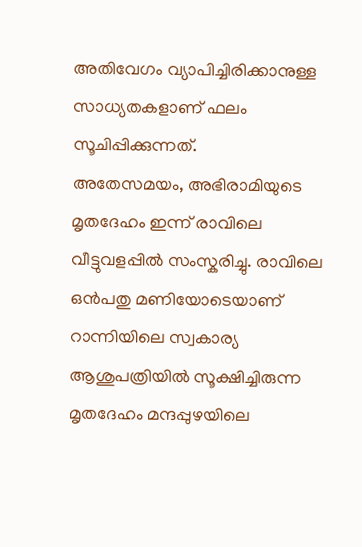അതിവേഗം വ്യാപിച്ചിരിക്കാനുള്ള സാധ്യതകളാണ് ഫലം സൂചിപ്പിക്കുന്നത്.
അതേസമയം, അഭിരാമിയുടെ മൃതദേഹം ഇന്ന് രാവിലെ വീട്ടുവളപ്പിൽ സംസ്കരിച്ചു. രാവിലെ ഒൻപതു മണിയോടെയാണ് റാന്നിയിലെ സ്വകാര്യ ആശുപത്രിയിൽ സൂക്ഷിച്ചിരുന്ന മൃതദേഹം മന്ദപ്പുഴയിലെ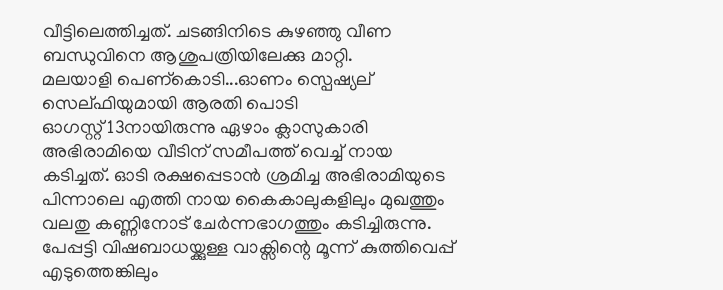വീട്ടിലെത്തിച്ചത്. ചടങ്ങിനിടെ കുഴഞ്ഞു വീണ ബന്ധുവിനെ ആശുപത്രിയിലേക്കു മാറ്റി.
മലയാളി പെണ്കൊടി...ഓണം സ്പെഷ്യല് സെല്ഫിയുമായി ആരതി പൊടി
ഓഗസ്റ്റ് 13നായിരുന്നു ഏഴാം ക്ലാസുകാരി അഭിരാമിയെ വീടിന് സമീപത്ത് വെച്ച് നായ കടിച്ചത്. ഓടി രക്ഷപ്പെടാൻ ശ്രമിച്ച അഭിരാമിയുടെ പിന്നാലെ എത്തി നായ കൈകാലുകളിലും മുഖത്തും വലതു കണ്ണിനോട് ചേർന്നഭാഗത്തും കടിച്ചിരുന്നു. പേപ്പട്ടി വിഷബാധയ്ക്കുള്ള വാക്സിന്റെ മൂന്ന് കുത്തിവെപ്പ് എടുത്തെങ്കിലും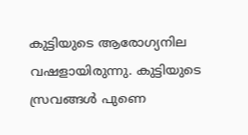കുട്ടിയുടെ ആരോഗ്യനില വഷളായിരുന്നു. കുട്ടിയുടെ സ്രവങ്ങൾ പുണെ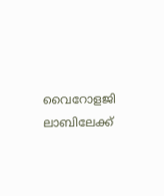വൈറോളജി ലാബിലേക്ക്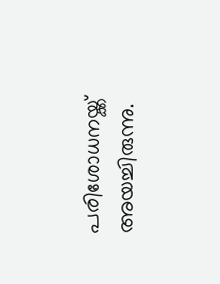പരിശോധനയ്ക്ക് അയച്ചിരുന്നു.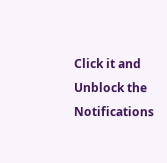Click it and Unblock the Notifications